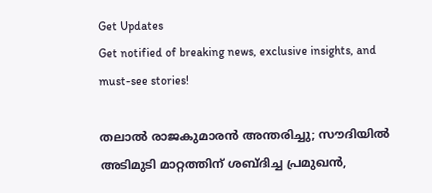Get Updates
Get notified of breaking news, exclusive insights, and must-see stories!

തലാല്‍ രാജകുമാരന്‍ അന്തരിച്ചു; സൗദിയില്‍ അടിമുടി മാറ്റത്തിന് ശബ്ദിച്ച പ്രമുഖന്‍,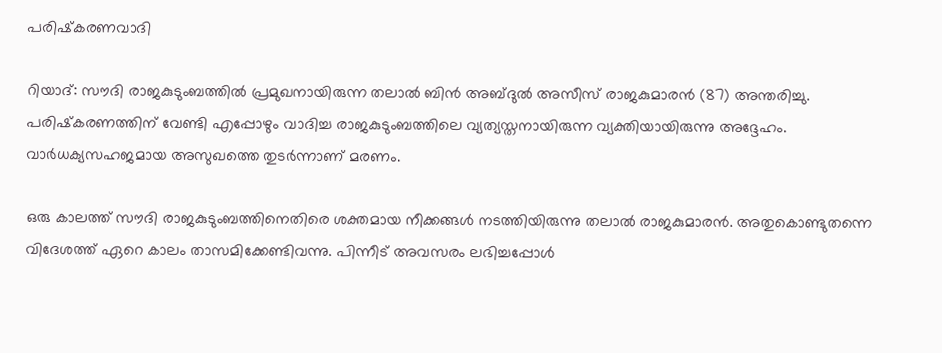പരിഷ്‌കരണവാദി

റിയാദ്: സൗദി രാജകുടുംബത്തില്‍ പ്രമുഖനായിരുന്ന തലാല്‍ ബിന്‍ അബ്ദുല്‍ അസീസ് രാജകുമാരന്‍ (87) അന്തരിച്ചു. പരിഷ്‌കരണത്തിന് വേണ്ടി എപ്പോഴും വാദിച്ച രാജകുടുംബത്തിലെ വ്യത്യസ്തനായിരുന്ന വ്യക്തിയായിരുന്നു അദ്ദേഹം. വാര്‍ധക്യസഹജമായ അസുഖത്തെ തുടര്‍ന്നാണ് മരണം.

ഒരു കാലത്ത് സൗദി രാജകുടുംബത്തിനെതിരെ ശക്തമായ നീക്കങ്ങള്‍ നടത്തിയിരുന്നു തലാല്‍ രാജകുമാരന്‍. അതുകൊണ്ടുതന്നെ വിദേശത്ത് ഏറെ കാലം താസമിക്കേണ്ടിവന്നു. പിന്നീട് അവസരം ലഭിച്ചപ്പോള്‍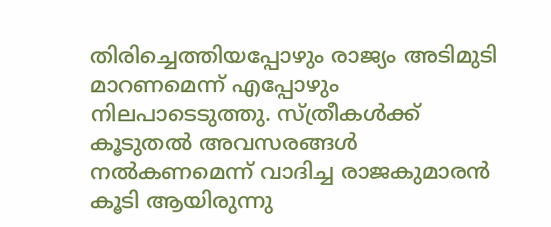തിരിച്ചെത്തിയപ്പോഴും രാജ്യം അടിമുടി മാറണമെന്ന് എപ്പോഴും നിലപാടെടുത്തു. സ്ത്രീകള്‍ക്ക് കൂടുതല്‍ അവസരങ്ങള്‍ നല്‍കണമെന്ന് വാദിച്ച രാജകുമാരന്‍ കൂടി ആയിരുന്നു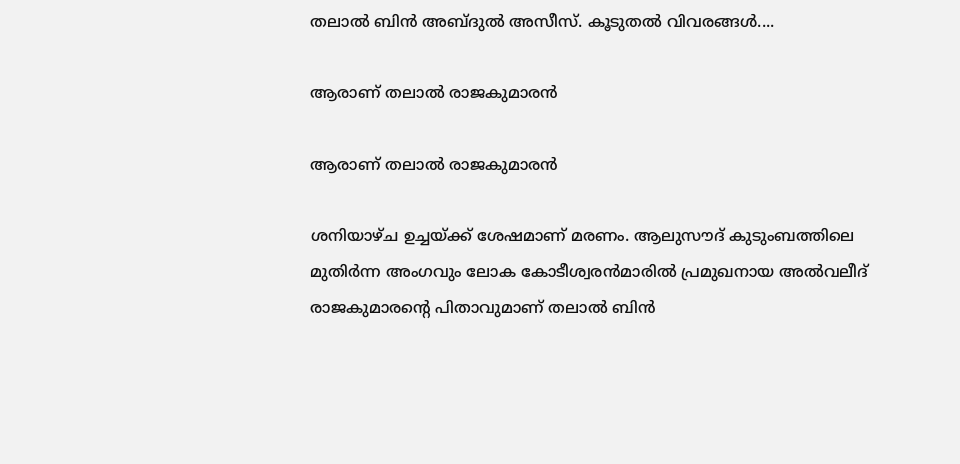തലാല്‍ ബിന്‍ അബ്ദുല്‍ അസീസ്. കൂടുതല്‍ വിവരങ്ങള്‍....

ആരാണ് തലാല്‍ രാജകുമാരന്‍

ആരാണ് തലാല്‍ രാജകുമാരന്‍

ശനിയാഴ്ച ഉച്ചയ്ക്ക് ശേഷമാണ് മരണം. ആലുസൗദ് കുടുംബത്തിലെ മുതിര്‍ന്ന അംഗവും ലോക കോടീശ്വരന്‍മാരില്‍ പ്രമുഖനായ അല്‍വലീദ് രാജകുമാരന്റെ പിതാവുമാണ് തലാല്‍ ബിന്‍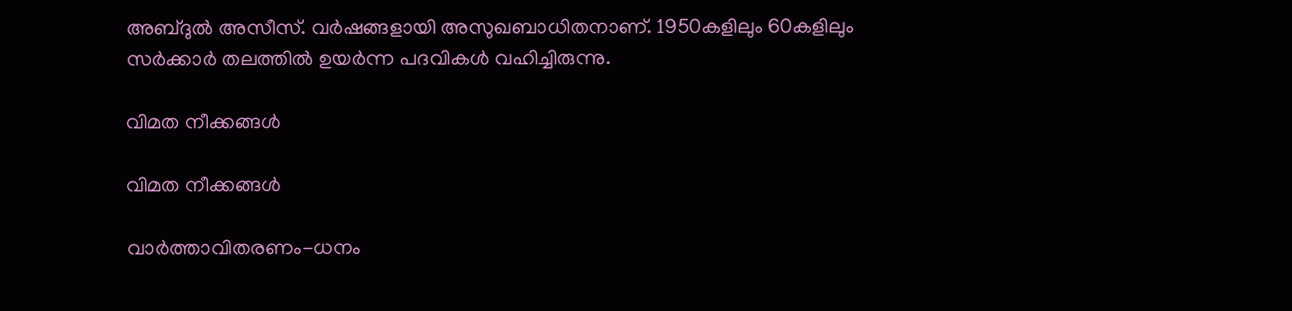അബ്ദുല്‍ അസീസ്. വര്‍ഷങ്ങളായി അസുഖബാധിതനാണ്. 1950കളിലും 60കളിലും സര്‍ക്കാര്‍ തലത്തില്‍ ഉയര്‍ന്ന പദവികള്‍ വഹിച്ചിരുന്നു.

വിമത നീക്കങ്ങള്‍

വിമത നീക്കങ്ങള്‍

വാര്‍ത്താവിതരണം-ധനം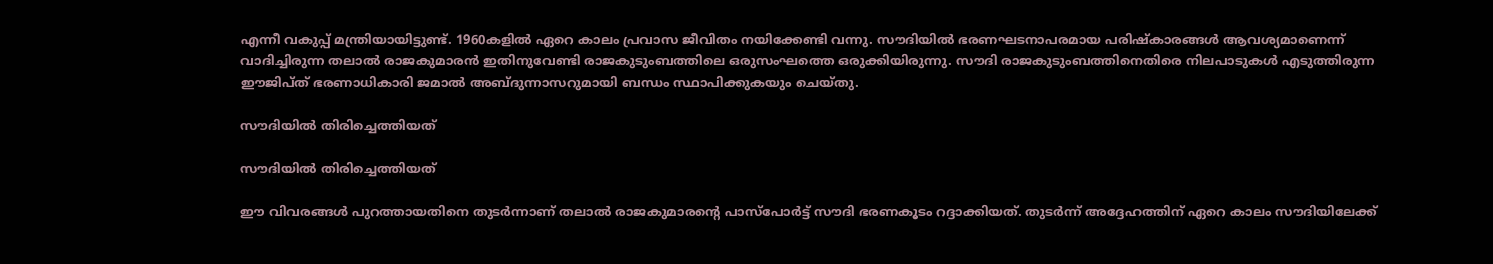എന്നീ വകുപ്പ് മന്ത്രിയായിട്ടുണ്ട്. 1960കളില്‍ ഏറെ കാലം പ്രവാസ ജീവിതം നയിക്കേണ്ടി വന്നു. സൗദിയില്‍ ഭരണഘടനാപരമായ പരിഷ്‌കാരങ്ങള്‍ ആവശ്യമാണെന്ന് വാദിച്ചിരുന്ന തലാല്‍ രാജകുമാരന്‍ ഇതിനുവേണ്ടി രാജകുടുംബത്തിലെ ഒരുസംഘത്തെ ഒരുക്കിയിരുന്നു. സൗദി രാജകുടുംബത്തിനെതിരെ നിലപാടുകള്‍ എടുത്തിരുന്ന ഈജിപ്ത് ഭരണാധികാരി ജമാല്‍ അബ്ദുന്നാസറുമായി ബന്ധം സ്ഥാപിക്കുകയും ചെയ്തു.

സൗദിയില്‍ തിരിച്ചെത്തിയത്

സൗദിയില്‍ തിരിച്ചെത്തിയത്

ഈ വിവരങ്ങള്‍ പുറത്തായതിനെ തുടര്‍ന്നാണ് തലാല്‍ രാജകുമാരന്റെ പാസ്‌പോര്‍ട്ട് സൗദി ഭരണകൂടം റദ്ദാക്കിയത്. തുടര്‍ന്ന് അദ്ദേഹത്തിന് ഏറെ കാലം സൗദിയിലേക്ക്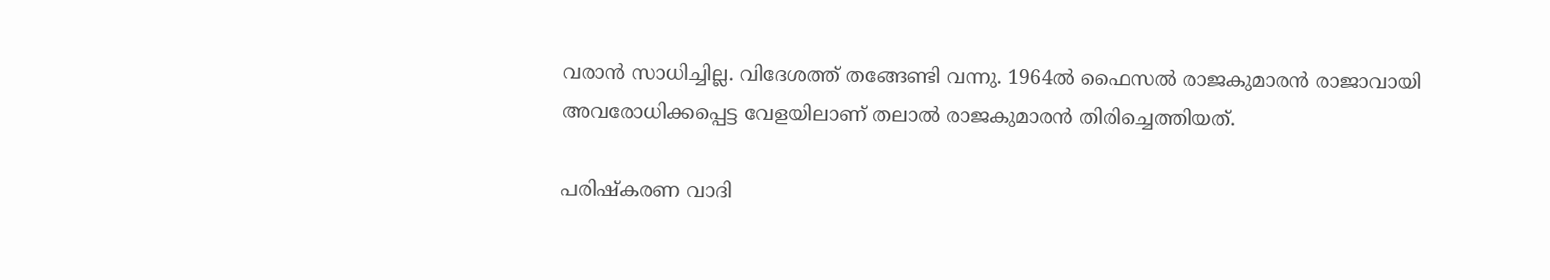വരാന്‍ സാധിച്ചില്ല. വിദേശത്ത് തങ്ങേണ്ടി വന്നു. 1964ല്‍ ഫൈസല്‍ രാജകുമാരന്‍ രാജാവായി അവരോധിക്കപ്പെട്ട വേളയിലാണ് തലാല്‍ രാജകുമാരന്‍ തിരിച്ചെത്തിയത്.

പരിഷ്‌കരണ വാദി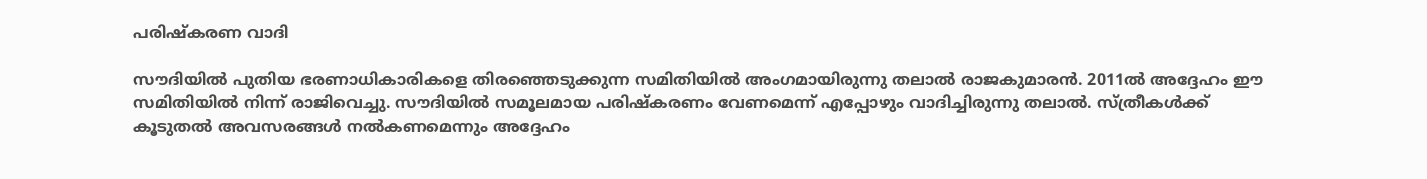പരിഷ്‌കരണ വാദി

സൗദിയില്‍ പുതിയ ഭരണാധികാരികളെ തിരഞ്ഞെടുക്കുന്ന സമിതിയില്‍ അംഗമായിരുന്നു തലാല്‍ രാജകുമാരന്‍. 2011ല്‍ അദ്ദേഹം ഈ സമിതിയില്‍ നിന്ന് രാജിവെച്ചു. സൗദിയില്‍ സമൂലമായ പരിഷ്‌കരണം വേണമെന്ന് എപ്പോഴും വാദിച്ചിരുന്നു തലാല്‍. സ്ത്രീകള്‍ക്ക് കൂടുതല്‍ അവസരങ്ങള്‍ നല്‍കണമെന്നും അദ്ദേഹം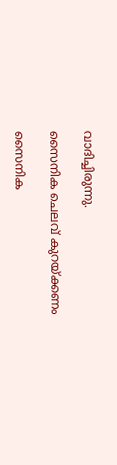വാദിച്ചിരുന്നു.

സൈനിക ചെലവ് കുറയ്ക്കണം

സൈനിക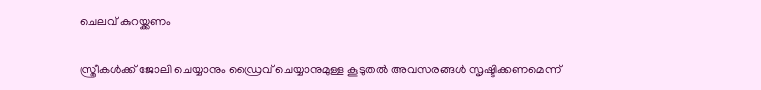ചെലവ് കുറയ്ക്കണം

സ്ത്രീകള്‍ക്ക് ജോലി ചെയ്യാനും ഡ്രൈവ് ചെയ്യാനുമുള്ള കൂടുതല്‍ അവസരങ്ങള്‍ സൃഷ്ടിക്കണമെന്ന്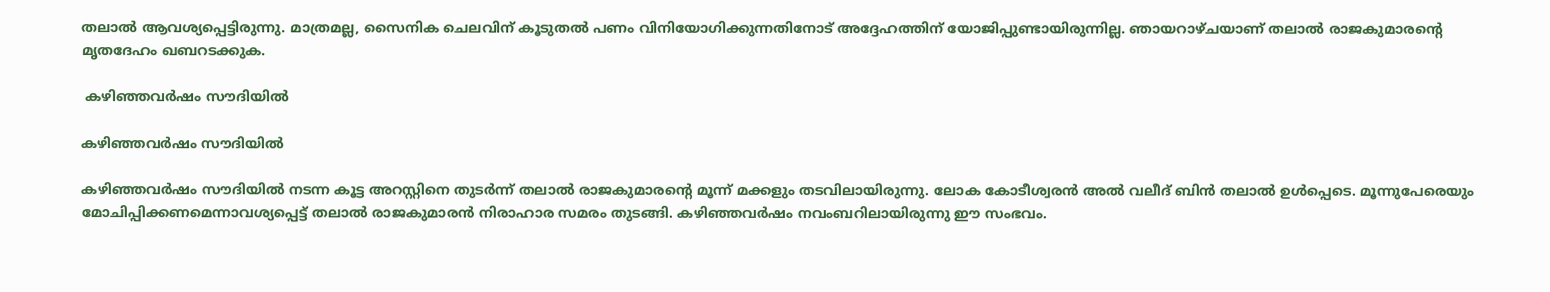തലാല്‍ ആവശ്യപ്പെട്ടിരുന്നു. മാത്രമല്ല, സൈനിക ചെലവിന് കൂടുതല്‍ പണം വിനിയോഗിക്കുന്നതിനോട് അദ്ദേഹത്തിന് യോജിപ്പുണ്ടായിരുന്നില്ല. ഞായറാഴ്ചയാണ് തലാല്‍ രാജകുമാരന്റെ മൃതദേഹം ഖബറടക്കുക.

 കഴിഞ്ഞവര്‍ഷം സൗദിയില്‍

കഴിഞ്ഞവര്‍ഷം സൗദിയില്‍

കഴിഞ്ഞവര്‍ഷം സൗദിയില്‍ നടന്ന കൂട്ട അറസ്റ്റിനെ തുടര്‍ന്ന് തലാല്‍ രാജകുമാരന്റെ മൂന്ന് മക്കളും തടവിലായിരുന്നു. ലോക കോടീശ്വരന്‍ അല്‍ വലീദ് ബിന്‍ തലാല്‍ ഉള്‍പ്പെടെ. മൂന്നുപേരെയും മോചിപ്പിക്കണമെന്നാവശ്യപ്പെട്ട് തലാല്‍ രാജകുമാരന്‍ നിരാഹാര സമരം തുടങ്ങി. കഴിഞ്ഞവര്‍ഷം നവംബറിലായിരുന്നു ഈ സംഭവം.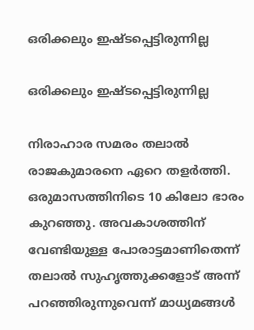ഒരിക്കലും ഇഷ്ടപ്പെട്ടിരുന്നില്ല

ഒരിക്കലും ഇഷ്ടപ്പെട്ടിരുന്നില്ല

നിരാഹാര സമരം തലാല്‍ രാജകുമാരനെ ഏറെ തളര്‍ത്തി. ഒരുമാസത്തിനിടെ 10 കിലോ ഭാരം കുറഞ്ഞു. അവകാശത്തിന് വേണ്ടിയുള്ള പോരാട്ടമാണിതെന്ന് തലാല്‍ സുഹൃത്തുക്കളോട് അന്ന് പറഞ്ഞിരുന്നുവെന്ന് മാധ്യമങ്ങള്‍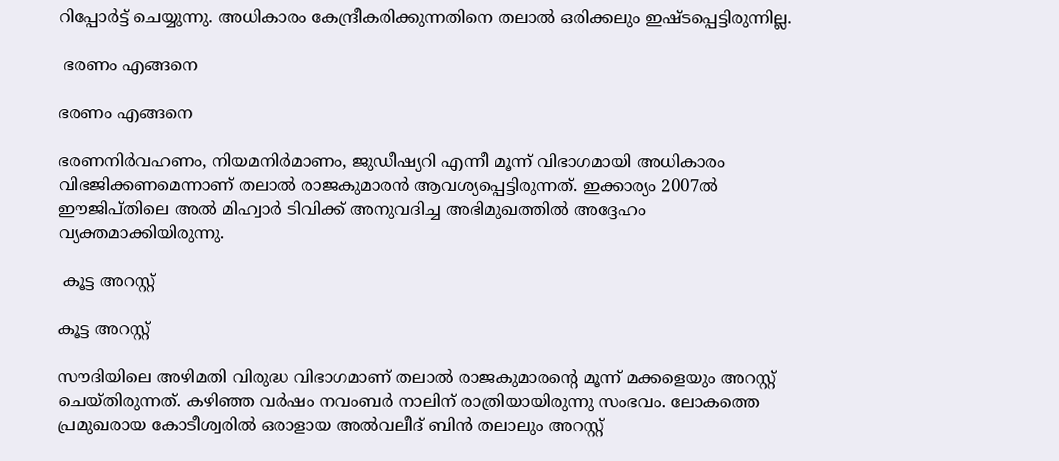റിപ്പോര്‍ട്ട് ചെയ്യുന്നു. അധികാരം കേന്ദ്രീകരിക്കുന്നതിനെ തലാല്‍ ഒരിക്കലും ഇഷ്ടപ്പെട്ടിരുന്നില്ല.

 ഭരണം എങ്ങനെ

ഭരണം എങ്ങനെ

ഭരണനിര്‍വഹണം, നിയമനിര്‍മാണം, ജുഡീഷ്യറി എന്നീ മൂന്ന് വിഭാഗമായി അധികാരം വിഭജിക്കണമെന്നാണ് തലാല്‍ രാജകുമാരന്‍ ആവശ്യപ്പെട്ടിരുന്നത്. ഇക്കാര്യം 2007ല്‍ ഈജിപ്തിലെ അല്‍ മിഹ്വാര്‍ ടിവിക്ക് അനുവദിച്ച അഭിമുഖത്തില്‍ അദ്ദേഹം വ്യക്തമാക്കിയിരുന്നു.

 കൂട്ട അറസ്റ്റ്

കൂട്ട അറസ്റ്റ്

സൗദിയിലെ അഴിമതി വിരുദ്ധ വിഭാഗമാണ് തലാല്‍ രാജകുമാരന്റെ മൂന്ന് മക്കളെയും അറസ്റ്റ് ചെയ്തിരുന്നത്. കഴിഞ്ഞ വര്‍ഷം നവംബര്‍ നാലിന് രാത്രിയായിരുന്നു സംഭവം. ലോകത്തെ പ്രമുഖരായ കോടീശ്വരില്‍ ഒരാളായ അല്‍വലീദ് ബിന്‍ തലാലും അറസ്റ്റ്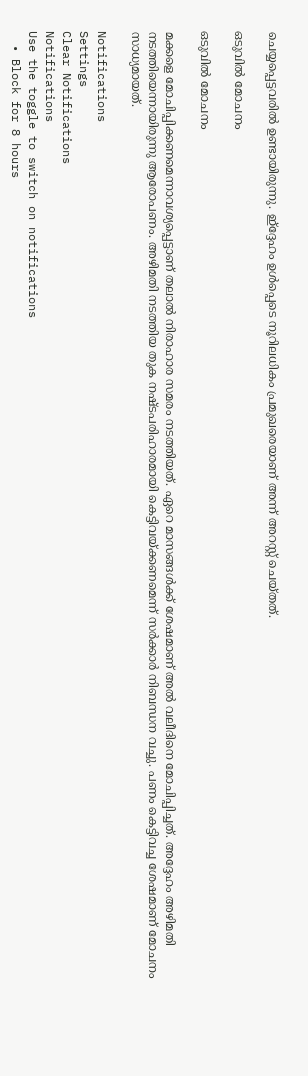ചെയ്യപ്പെട്ടവരില്‍ ഉണ്ടായിരുന്നു. ഇ്‌ദ്ദേഹം ഉള്‍പ്പെടെ നൂറിലധികം പ്രമുഖരെയാണ് അന്ന് അറസ്റ്റ് ചെയ്തത്.

ഒടുവില്‍ മോചനം

ഒടുവില്‍ മോചനം

മക്കളെ മോചിപ്പിക്കണമെന്നാവശ്യപ്പെട്ടാണ് തലാല്‍ നിരാഹാര സമരം നടത്തിയത്. ഏറെ മാസങ്ങള്‍ക്ക് ശേഷമാണ് അല്‍ വലീദിനെ മോചിപ്പിച്ചത്. അദ്ദേഹം അഴിമതി നടത്തിയെന്നായിരുന്നു ആരോപണം. അഴിമതി നടത്തിയ തുക നഷ്ടപരിഹാരമായി കെട്ടിവയ്ക്കണമെന്ന് സര്‍ക്കാര്‍ നിബന്ധന വച്ചു. പണം കെട്ടിവച്ച ശേഷമാണ് മോചനം സാധ്യമായത്.

Notifications
Settings
Clear Notifications
Notifications
Use the toggle to switch on notifications
  • Block for 8 hours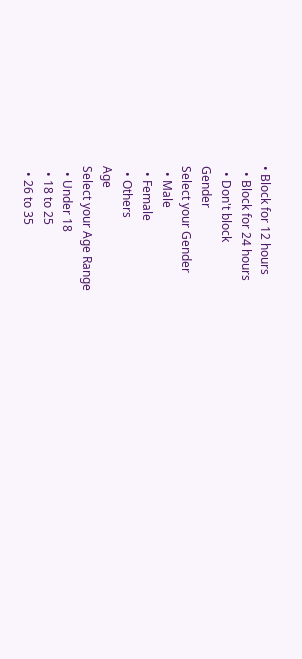• Block for 12 hours
  • Block for 24 hours
  • Don't block
Gender
Select your Gender
  • Male
  • Female
  • Others
Age
Select your Age Range
  • Under 18
  • 18 to 25
  • 26 to 35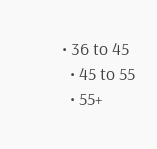• 36 to 45
  • 45 to 55
  • 55+